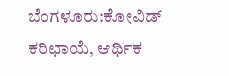ಬೆಂಗಳೂರು:ಕೋವಿಡ್ ಕರಿಛಾಯೆ, ಆರ್ಥಿಕ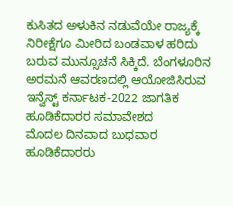ಕುಸಿತದ ಅಳುಕಿನ ನಡುವೆಯೇ ರಾಜ್ಯಕ್ಕೆ ನಿರೀಕ್ಷೆಗೂ ಮೀರಿದ ಬಂಡವಾಳ ಹರಿದು ಬರುವ ಮುನ್ಸೂಚನೆ ಸಿಕ್ಕಿದೆ. ಬೆಂಗಳೂರಿನ ಅರಮನೆ ಆವರಣದಲ್ಲಿ ಆಯೋಜಿಸಿರುವ ಇನ್ವೆಸ್ಟ್ ಕರ್ನಾಟಕ-2022 ಜಾಗತಿಕ ಹೂಡಿಕೆದಾರರ ಸಮಾವೇಶದ
ಮೊದಲ ದಿನವಾದ ಬುಧವಾರ ಹೂಡಿಕೆದಾರರು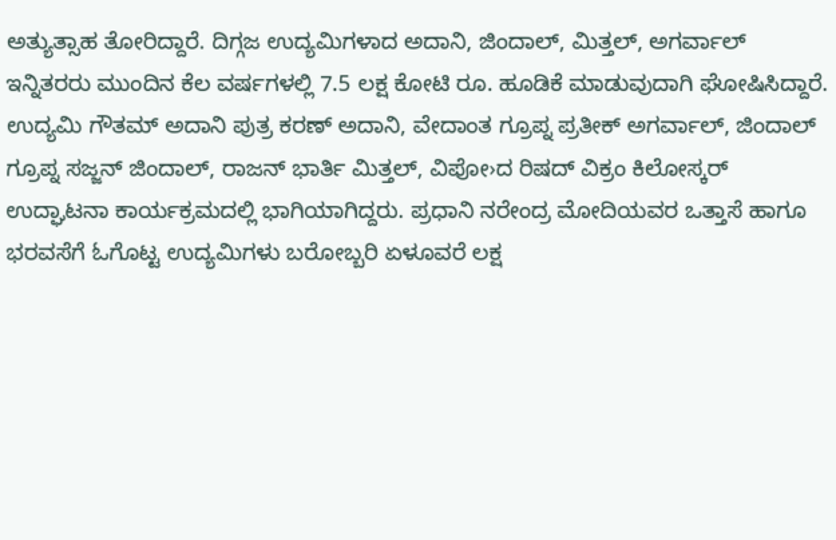ಅತ್ಯುತ್ಸಾಹ ತೋರಿದ್ದಾರೆ. ದಿಗ್ಗಜ ಉದ್ಯಮಿಗಳಾದ ಅದಾನಿ, ಜಿಂದಾಲ್, ಮಿತ್ತಲ್, ಅಗರ್ವಾಲ್ ಇನ್ನಿತರರು ಮುಂದಿನ ಕೆಲ ವರ್ಷಗಳಲ್ಲಿ 7.5 ಲಕ್ಷ ಕೋಟಿ ರೂ. ಹೂಡಿಕೆ ಮಾಡುವುದಾಗಿ ಘೋಷಿಸಿದ್ದಾರೆ.
ಉದ್ಯಮಿ ಗೌತಮ್ ಅದಾನಿ ಪುತ್ರ ಕರಣ್ ಅದಾನಿ, ವೇದಾಂತ ಗ್ರೂಪ್ನ ಪ್ರತೀಕ್ ಅಗರ್ವಾಲ್, ಜಿಂದಾಲ್ ಗ್ರೂಪ್ನ ಸಜ್ಜನ್ ಜಿಂದಾಲ್, ರಾಜನ್ ಭಾರ್ತಿ ಮಿತ್ತಲ್, ವಿಪೋ›ದ ರಿಷದ್ ವಿಕ್ರಂ ಕಿಲೋಸ್ಕರ್ ಉದ್ಘಾಟನಾ ಕಾರ್ಯಕ್ರಮದಲ್ಲಿ ಭಾಗಿಯಾಗಿದ್ದರು. ಪ್ರಧಾನಿ ನರೇಂದ್ರ ಮೋದಿಯವರ ಒತ್ತಾಸೆ ಹಾಗೂ ಭರವಸೆಗೆ ಓಗೊಟ್ಟ ಉದ್ಯಮಿಗಳು ಬರೋಬ್ಬರಿ ಏಳೂವರೆ ಲಕ್ಷ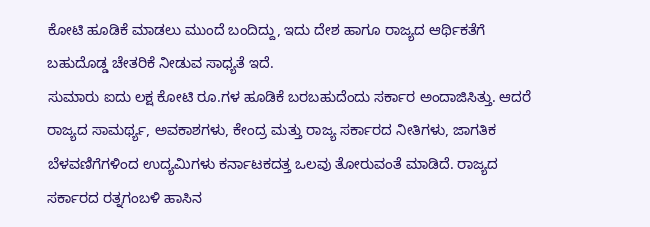ಕೋಟಿ ಹೂಡಿಕೆ ಮಾಡಲು ಮುಂದೆ ಬಂದಿದ್ದು, ಇದು ದೇಶ ಹಾಗೂ ರಾಜ್ಯದ ಆರ್ಥಿಕತೆಗೆ ಬಹುದೊಡ್ಡ ಚೇತರಿಕೆ ನೀಡುವ ಸಾಧ್ಯತೆ ಇದೆ.
ಸುಮಾರು ಐದು ಲಕ್ಷ ಕೋಟಿ ರೂ.ಗಳ ಹೂಡಿಕೆ ಬರಬಹುದೆಂದು ಸರ್ಕಾರ ಅಂದಾಜಿಸಿತ್ತು. ಆದರೆ ರಾಜ್ಯದ ಸಾಮರ್ಥ್ಯ, ಅವಕಾಶಗಳು, ಕೇಂದ್ರ ಮತ್ತು ರಾಜ್ಯ ಸರ್ಕಾರದ ನೀತಿಗಳು, ಜಾಗತಿಕ ಬೆಳವಣಿಗೆಗಳಿಂದ ಉದ್ಯಮಿಗಳು ಕರ್ನಾಟಕದತ್ತ ಒಲವು ತೋರುವಂತೆ ಮಾಡಿದೆ. ರಾಜ್ಯದ ಸರ್ಕಾರದ ರತ್ನಗಂಬಳಿ ಹಾಸಿನ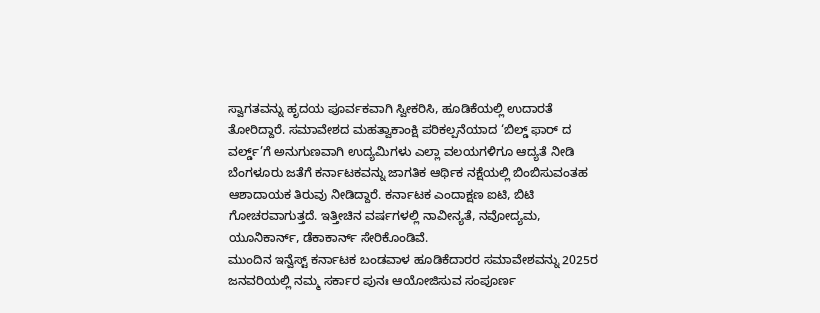ಸ್ವಾಗತವನ್ನು ಹೃದಯ ಪೂರ್ವಕವಾಗಿ ಸ್ವೀಕರಿಸಿ, ಹೂಡಿಕೆಯಲ್ಲಿ ಉದಾರತೆ ತೋರಿದ್ದಾರೆ. ಸಮಾವೇಶದ ಮಹತ್ವಾಕಾಂಕ್ಷಿ ಪರಿಕಲ್ಪನೆಯಾದ ‘ಬಿಲ್ಡ್ ಫಾರ್ ದ ವರ್ಲ್ಡ್’ಗೆ ಅನುಗುಣವಾಗಿ ಉದ್ಯಮಿಗಳು ಎಲ್ಲಾ ವಲಯಗಳಿಗೂ ಆದ್ಯತೆ ನೀಡಿ ಬೆಂಗಳೂರು ಜತೆಗೆ ಕರ್ನಾಟಕವನ್ನು ಜಾಗತಿಕ ಆರ್ಥಿಕ ನಕ್ಷೆಯಲ್ಲಿ ಬಿಂಬಿಸುವಂತಹ ಆಶಾದಾಯಕ ತಿರುವು ನೀಡಿದ್ದಾರೆ. ಕರ್ನಾಟಕ ಎಂದಾಕ್ಷಣ ಐಟಿ, ಬಿಟಿ ಗೋಚರವಾಗುತ್ತದೆ. ಇತ್ತೀಚಿನ ವರ್ಷಗಳಲ್ಲಿ ನಾವೀನ್ಯತೆ, ನವೋದ್ಯಮ, ಯೂನಿಕಾರ್ನ್, ಡೆಕಾಕಾರ್ನ್ ಸೇರಿಕೊಂಡಿವೆ.
ಮುಂದಿನ ಇನ್ವೆಸ್ಟ್ ಕರ್ನಾಟಕ ಬಂಡವಾಳ ಹೂಡಿಕೆದಾರರ ಸಮಾವೇಶವನ್ನು 2025ರ ಜನವರಿಯಲ್ಲಿ ನಮ್ಮ ಸರ್ಕಾರ ಪುನಃ ಆಯೋಜಿಸುವ ಸಂಪೂರ್ಣ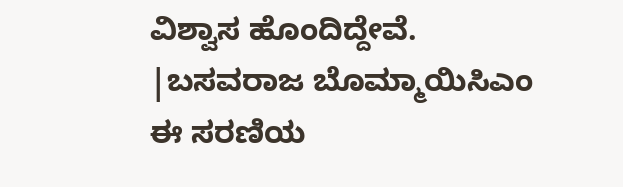ವಿಶ್ವಾಸ ಹೊಂದಿದ್ದೇವೆ.
|ಬಸವರಾಜ ಬೊಮ್ಮಾಯಿಸಿಎಂ
ಈ ಸರಣಿಯ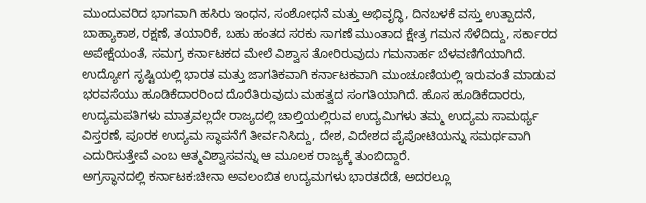ಮುಂದುವರಿದ ಭಾಗವಾಗಿ ಹಸಿರು ಇಂಧನ, ಸಂಶೋಧನೆ ಮತ್ತು ಅಭಿವೃದ್ಧಿ, ದಿನಬಳಕೆ ವಸ್ತು ಉತ್ಪಾದನೆ, ಬಾಹ್ಯಾಕಾಶ, ರಕ್ಷಣೆ, ತಯಾರಿಕೆ, ಬಹು ಹಂತದ ಸರಕು ಸಾಗಣೆ ಮುಂತಾದ ಕ್ಷೇತ್ರ ಗಮನ ಸೆಳೆದಿದ್ದು, ಸರ್ಕಾರದ ಅಪೇಕ್ಷೆಯಂತೆ, ಸಮಗ್ರ ಕರ್ನಾಟಕದ ಮೇಲೆ ವಿಶ್ವಾಸ ತೋರಿರುವುದು ಗಮನಾರ್ಹ ಬೆಳವಣಿಗೆಯಾಗಿದೆ. ಉದ್ಯೋಗ ಸೃಷ್ಟಿಯಲ್ಲಿ ಭಾರತ ಮತ್ತು ಜಾಗತಿಕವಾಗಿ ಕರ್ನಾಟಕವಾಗಿ ಮುಂಚೂಣಿಯಲ್ಲಿ ಇರುವಂತೆ ಮಾಡುವ ಭರವಸೆಯು ಹೂಡಿಕೆದಾರರಿಂದ ದೊರೆತಿರುವುದು ಮಹತ್ವದ ಸಂಗತಿಯಾಗಿದೆ. ಹೊಸ ಹೂಡಿಕೆದಾರರು, ಉದ್ಯಮಪತಿಗಳು ಮಾತ್ರವಲ್ಲದೇ ರಾಜ್ಯದಲ್ಲಿ ಚಾಲ್ತಿಯಲ್ಲಿರುವ ಉದ್ಯಮಿಗಳು ತಮ್ಮ ಉದ್ಯಮ ಸಾಮರ್ಥ್ಯ ವಿಸ್ತರಣೆ, ಪೂರಕ ಉದ್ಯಮ ಸ್ಥಾಪನೆಗೆ ತೀರ್ವನಿಸಿದ್ದು, ದೇಶ, ವಿದೇಶದ ಪೈಪೋಟಿಯನ್ನು ಸಮರ್ಥವಾಗಿ ಎದುರಿಸುತ್ತೇವೆ ಎಂಬ ಆತ್ಮವಿಶ್ವಾಸವನ್ನು ಆ ಮೂಲಕ ರಾಜ್ಯಕ್ಕೆ ತುಂಬಿದ್ದಾರೆ.
ಅಗ್ರಸ್ಥಾನದಲ್ಲಿ ಕರ್ನಾಟಕ:ಚೀನಾ ಅವಲಂಬಿತ ಉದ್ಯಮಗಳು ಭಾರತದೆಡೆ, ಅದರಲ್ಲೂ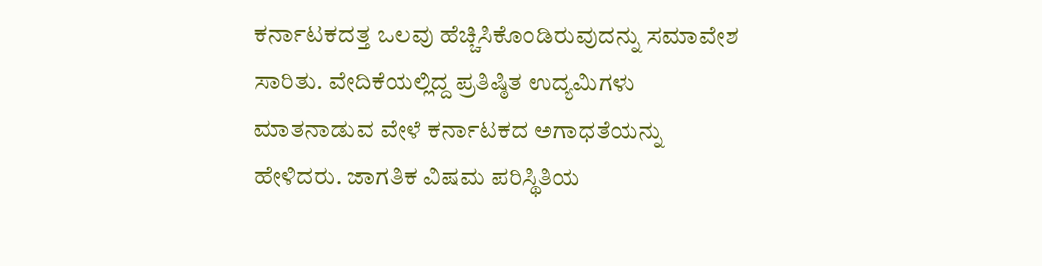ಕರ್ನಾಟಕದತ್ತ ಒಲವು ಹೆಚ್ಚಿಸಿಕೊಂಡಿರುವುದನ್ನು ಸಮಾವೇಶ ಸಾರಿತು. ವೇದಿಕೆಯಲ್ಲಿದ್ದ ಪ್ರತಿಷ್ಠಿತ ಉದ್ಯಮಿಗಳು ಮಾತನಾಡುವ ವೇಳೆ ಕರ್ನಾಟಕದ ಅಗಾಧತೆಯನ್ನು ಹೇಳಿದರು. ಜಾಗತಿಕ ವಿಷಮ ಪರಿಸ್ಥಿತಿಯ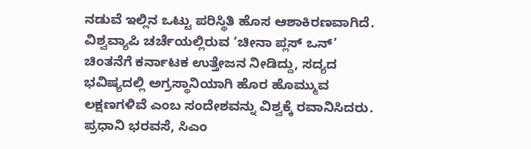ನಡುವೆ ಇಲ್ಲಿನ ಒಟ್ಟು ಪರಿಸ್ಥಿತಿ ಹೊಸ ಆಶಾಕಿರಣವಾಗಿದೆ. ವಿಶ್ವವ್ಯಾಪಿ ಚರ್ಚೆಯಲ್ಲಿರುವ ‘ಚೀನಾ ಪ್ಲಸ್ ಒನ್’ ಚಿಂತನೆಗೆ ಕರ್ನಾಟಕ ಉತ್ತೇಜನ ನೀಡಿದ್ದು, ಸದ್ಯದ ಭವಿಷ್ಯದಲ್ಲಿ ಅಗ್ರಸ್ಥಾನಿಯಾಗಿ ಹೊರ ಹೊಮ್ಮುವ ಲಕ್ಷಣಗಳಿವೆ ಎಂಬ ಸಂದೇಶವನ್ನು ವಿಶ್ವಕ್ಕೆ ರವಾನಿಸಿದರು.
ಪ್ರಧಾನಿ ಭರವಸೆ, ಸಿಎಂ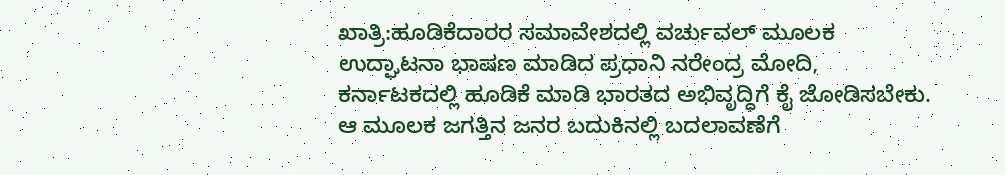ಖಾತ್ರಿ:ಹೂಡಿಕೆದಾರರ ಸಮಾವೇಶದಲ್ಲಿ ವರ್ಚುವಲ್ ಮೂಲಕ ಉದ್ಘಾಟನಾ ಭಾಷಣ ಮಾಡಿದ ಪ್ರಧಾನಿ ನರೇಂದ್ರ ಮೋದಿ, ಕರ್ನಾಟಕದಲ್ಲಿ ಹೂಡಿಕೆ ಮಾಡಿ ಭಾರತದ ಅಭಿವೃದ್ಧಿಗೆ ಕೈ ಜೋಡಿಸಬೇಕು. ಆ ಮೂಲಕ ಜಗತ್ತಿನ ಜನರ ಬದುಕಿನಲ್ಲಿ ಬದಲಾವಣೆಗೆ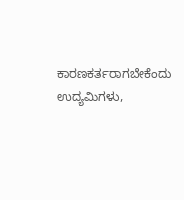ಕಾರಣಕರ್ತರಾಗಬೇಕೆಂದು ಉದ್ಯಮಿಗಳು,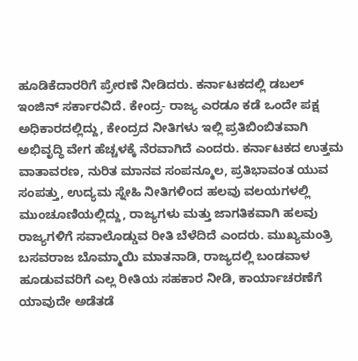ಹೂಡಿಕೆದಾರರಿಗೆ ಪ್ರೇರಣೆ ನೀಡಿದರು. ಕರ್ನಾಟಕದಲ್ಲಿ ಡಬಲ್ ಇಂಜಿನ್ ಸರ್ಕಾರವಿದೆ. ಕೇಂದ್ರ- ರಾಜ್ಯ ಎರಡೂ ಕಡೆ ಒಂದೇ ಪಕ್ಷ ಅಧಿಕಾರದಲ್ಲಿದ್ದು, ಕೇಂದ್ರದ ನೀತಿಗಳು ಇಲ್ಲಿ ಪ್ರತಿಬಿಂಬಿತವಾಗಿ ಅಭಿವೃದ್ಧಿ ವೇಗ ಹೆಚ್ಚಳಕ್ಕೆ ನೆರವಾಗಿದೆ ಎಂದರು. ಕರ್ನಾಟಕದ ಉತ್ತಮ ವಾತಾವರಣ, ನುರಿತ ಮಾನವ ಸಂಪನ್ಮೂಲ, ಪ್ರತಿಭಾವಂತ ಯುವ ಸಂಪತ್ತು, ಉದ್ಯಮ ಸ್ನೇಹಿ ನೀತಿಗಳಿಂದ ಹಲವು ವಲಯಗಳಲ್ಲಿ ಮುಂಚೂಣಿಯಲ್ಲಿದ್ದು, ರಾಜ್ಯಗಳು ಮತ್ತು ಜಾಗತಿಕವಾಗಿ ಹಲವು ರಾಜ್ಯಗಳಿಗೆ ಸವಾಲೊಡ್ಡುವ ರೀತಿ ಬೆಳೆದಿದೆ ಎಂದರು. ಮುಖ್ಯಮಂತ್ರಿ ಬಸವರಾಜ ಬೊಮ್ಮಾಯಿ ಮಾತನಾಡಿ, ರಾಜ್ಯದಲ್ಲಿ ಬಂಡವಾಳ ಹೂಡುವವರಿಗೆ ಎಲ್ಲ ರೀತಿಯ ಸಹಕಾರ ನೀಡಿ, ಕಾರ್ಯಾಚರಣೆಗೆ ಯಾವುದೇ ಅಡೆತಡೆ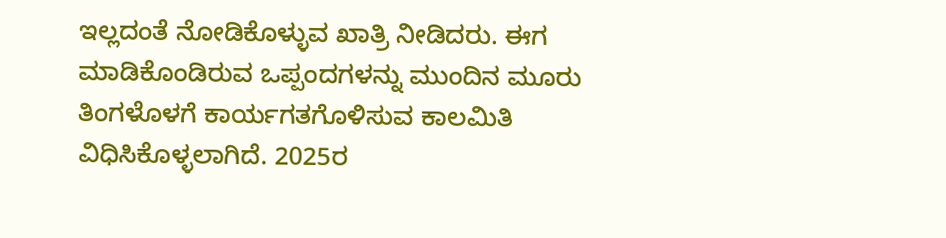ಇಲ್ಲದಂತೆ ನೋಡಿಕೊಳ್ಳುವ ಖಾತ್ರಿ ನೀಡಿದರು. ಈಗ ಮಾಡಿಕೊಂಡಿರುವ ಒಪ್ಪಂದಗಳನ್ನು ಮುಂದಿನ ಮೂರು ತಿಂಗಳೊಳಗೆ ಕಾರ್ಯಗತಗೊಳಿಸುವ ಕಾಲಮಿತಿ ವಿಧಿಸಿಕೊಳ್ಳಲಾಗಿದೆ. 2025ರ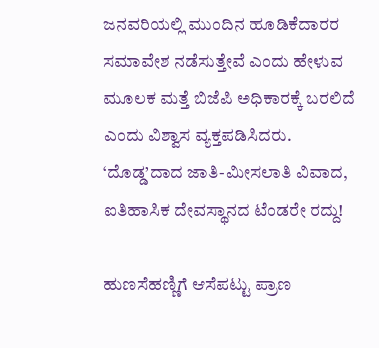ಜನವರಿಯಲ್ಲಿ ಮುಂದಿನ ಹೂಡಿಕೆದಾರರ ಸಮಾವೇಶ ನಡೆಸುತ್ತೇವೆ ಎಂದು ಹೇಳುವ ಮೂಲಕ ಮತ್ತೆ ಬಿಜೆಪಿ ಅಧಿಕಾರಕ್ಕೆ ಬರಲಿದೆ ಎಂದು ವಿಶ್ವಾಸ ವ್ಯಕ್ತಪಡಿಸಿದರು.
‘ದೊಡ್ಡ’ದಾದ ಜಾತಿ-ಮೀಸಲಾತಿ ವಿವಾದ, ಐತಿಹಾಸಿಕ ದೇವಸ್ಥಾನದ ಟೆಂಡರೇ ರದ್ದು!

ಹುಣಸೆಹಣ್ಣಿಗೆ ಆಸೆಪಟ್ಟು ಪ್ರಾಣ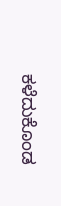ಕಳೆದುಕೊಂಡ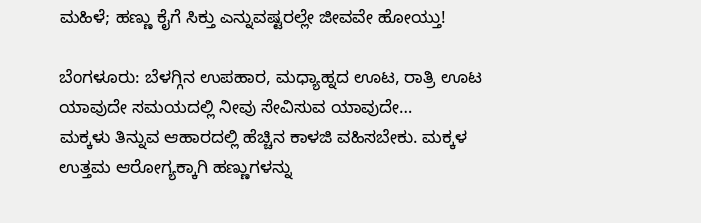ಮಹಿಳೆ; ಹಣ್ಣು ಕೈಗೆ ಸಿಕ್ತು ಎನ್ನುವಷ್ಟರಲ್ಲೇ ಜೀವವೇ ಹೋಯ್ತು!

ಬೆಂಗಳೂರು: ಬೆಳಗ್ಗಿನ ಉಪಹಾರ, ಮಧ್ಯಾಹ್ನದ ಊಟ, ರಾತ್ರಿ ಊಟ ಯಾವುದೇ ಸಮಯದಲ್ಲಿ ನೀವು ಸೇವಿಸುವ ಯಾವುದೇ…
ಮಕ್ಕಳು ತಿನ್ನುವ ಆಹಾರದಲ್ಲಿ ಹೆಚ್ಚಿನ ಕಾಳಜಿ ವಹಿಸಬೇಕು. ಮಕ್ಕಳ ಉತ್ತಮ ಆರೋಗ್ಯಕ್ಕಾಗಿ ಹಣ್ಣುಗಳನ್ನು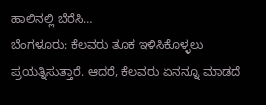ಹಾಲಿನಲ್ಲಿ ಬೆರೆಸಿ…
ಬೆಂಗಳೂರು: ಕೆಲವರು ತೂಕ ಇಳಿಸಿಕೊಳ್ಳಲು ಪ್ರಯತ್ನಿಸುತ್ತಾರೆ. ಆದರೆ, ಕೆಲವರು ಏನನ್ನೂ ಮಾಡದೆ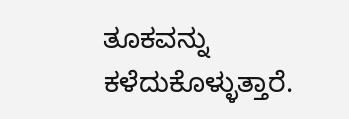ತೂಕವನ್ನು ಕಳೆದುಕೊಳ್ಳುತ್ತಾರೆ.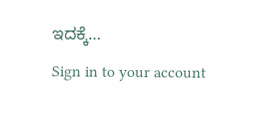ಇದಕ್ಕೆ…
Sign in to your account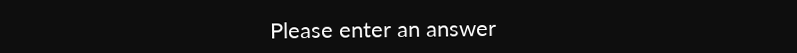Please enter an answer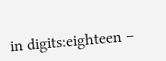in digits:eighteen −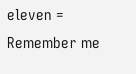eleven =
Remember me